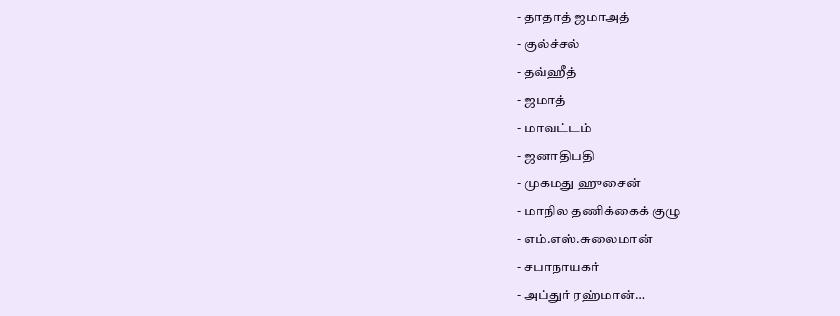- தாதாத் ஜமாஅத்
- குல்ச்சல்
- தவ்ஹீத்
- ஜமாத்
- மாவட்டம்
- ஜனாதிபதி
- முகமது ஹுசைன்
- மாநில தணிக்கைக் குழு
- எம்.எஸ்.சுலைமான்
- சபாநாயகர்
- அப்துர் ரஹ்மான்…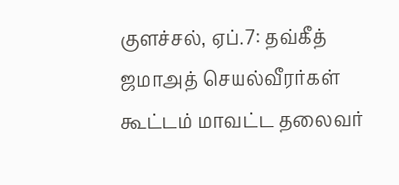குளச்சல், ஏப்.7: தவ்கீத் ஜமாஅத் செயல்வீரர்கள் கூட்டம் மாவட்ட தலைவர்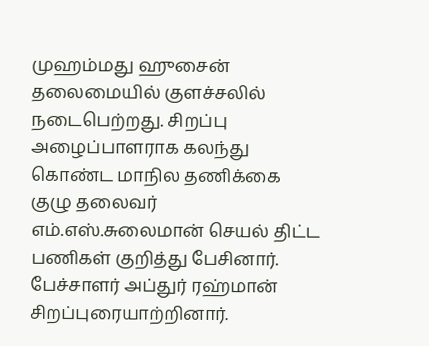முஹம்மது ஹுசைன் தலைமையில் குளச்சலில் நடைபெற்றது. சிறப்பு அழைப்பாளராக கலந்து கொண்ட மாநில தணிக்கை குழு தலைவர் எம்.எஸ்.சுலைமான் செயல் திட்ட பணிகள் குறித்து பேசினார். பேச்சாளர் அப்துர் ரஹ்மான் சிறப்புரையாற்றினார்.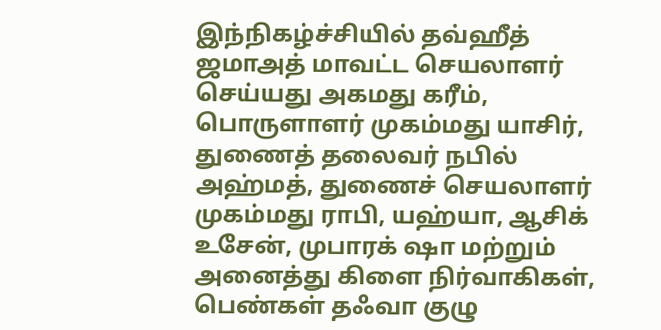இந்நிகழ்ச்சியில் தவ்ஹீத் ஜமாஅத் மாவட்ட செயலாளர் செய்யது அகமது கரீம், பொருளாளர் முகம்மது யாசிர், துணைத் தலைவர் நபில் அஹ்மத், துணைச் செயலாளர் முகம்மது ராபி, யஹ்யா, ஆசிக் உசேன், முபாரக் ஷா மற்றும் அனைத்து கிளை நிர்வாகிகள், பெண்கள் தஃவா குழு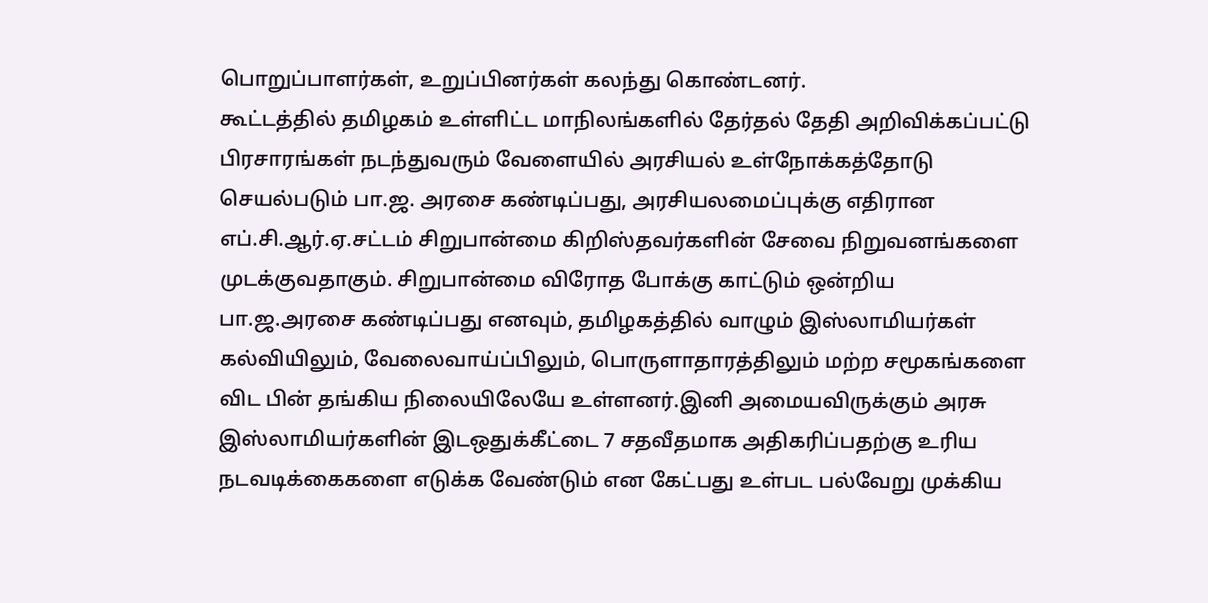பொறுப்பாளர்கள், உறுப்பினர்கள் கலந்து கொண்டனர்.
கூட்டத்தில் தமிழகம் உள்ளிட்ட மாநிலங்களில் தேர்தல் தேதி அறிவிக்கப்பட்டு பிரசாரங்கள் நடந்துவரும் வேளையில் அரசியல் உள்நோக்கத்தோடு செயல்படும் பா.ஜ. அரசை கண்டிப்பது, அரசியலமைப்புக்கு எதிரான எப்.சி.ஆர்.ஏ.சட்டம் சிறுபான்மை கிறிஸ்தவர்களின் சேவை நிறுவனங்களை முடக்குவதாகும். சிறுபான்மை விரோத போக்கு காட்டும் ஒன்றிய பா.ஜ.அரசை கண்டிப்பது எனவும், தமிழகத்தில் வாழும் இஸ்லாமியர்கள் கல்வியிலும், வேலைவாய்ப்பிலும், பொருளாதாரத்திலும் மற்ற சமூகங்களை விட பின் தங்கிய நிலையிலேயே உள்ளனர்.இனி அமையவிருக்கும் அரசு இஸ்லாமியர்களின் இடஒதுக்கீட்டை 7 சதவீதமாக அதிகரிப்பதற்கு உரிய நடவடிக்கைகளை எடுக்க வேண்டும் என கேட்பது உள்பட பல்வேறு முக்கிய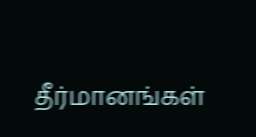தீர்மானங்கள்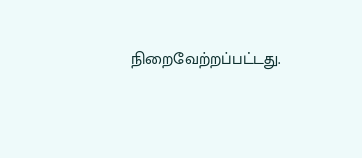நிறைவேற்றப்பட்டது.